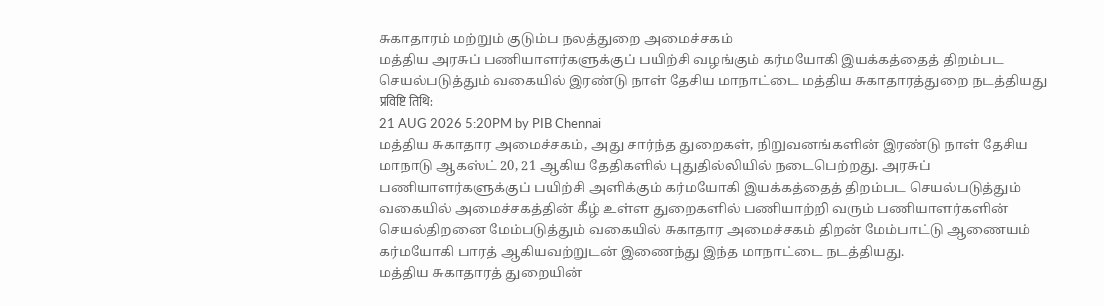சுகாதாரம் மற்றும் குடும்ப நலத்துறை அமைச்சகம்
மத்திய அரசுப் பணியாளர்களுக்குப் பயிற்சி வழங்கும் கர்மயோகி இயக்கத்தைத் திறம்பட செயல்படுத்தும் வகையில் இரண்டு நாள் தேசிய மாநாட்டை மத்திய சுகாதாரத்துறை நடத்தியது
प्रविष्टि तिथि:
21 AUG 2026 5:20PM by PIB Chennai
மத்திய சுகாதார அமைச்சகம், அது சார்ந்த துறைகள், நிறுவனங்களின் இரண்டு நாள் தேசிய மாநாடு ஆகஸ்ட் 20, 21 ஆகிய தேதிகளில் புதுதில்லியில் நடைபெற்றது. அரசுப் பணியாளர்களுக்குப் பயிற்சி அளிக்கும் கர்மயோகி இயக்கத்தைத் திறம்பட செயல்படுத்தும் வகையில் அமைச்சகத்தின் கீழ் உள்ள துறைகளில் பணியாற்றி வரும் பணியாளர்களின் செயல்திறனை மேம்படுத்தும் வகையில் சுகாதார அமைச்சகம் திறன் மேம்பாட்டு ஆணையம் கர்மயோகி பாரத் ஆகியவற்றுடன் இணைந்து இந்த மாநாட்டை நடத்தியது.
மத்திய சுகாதாரத் துறையின்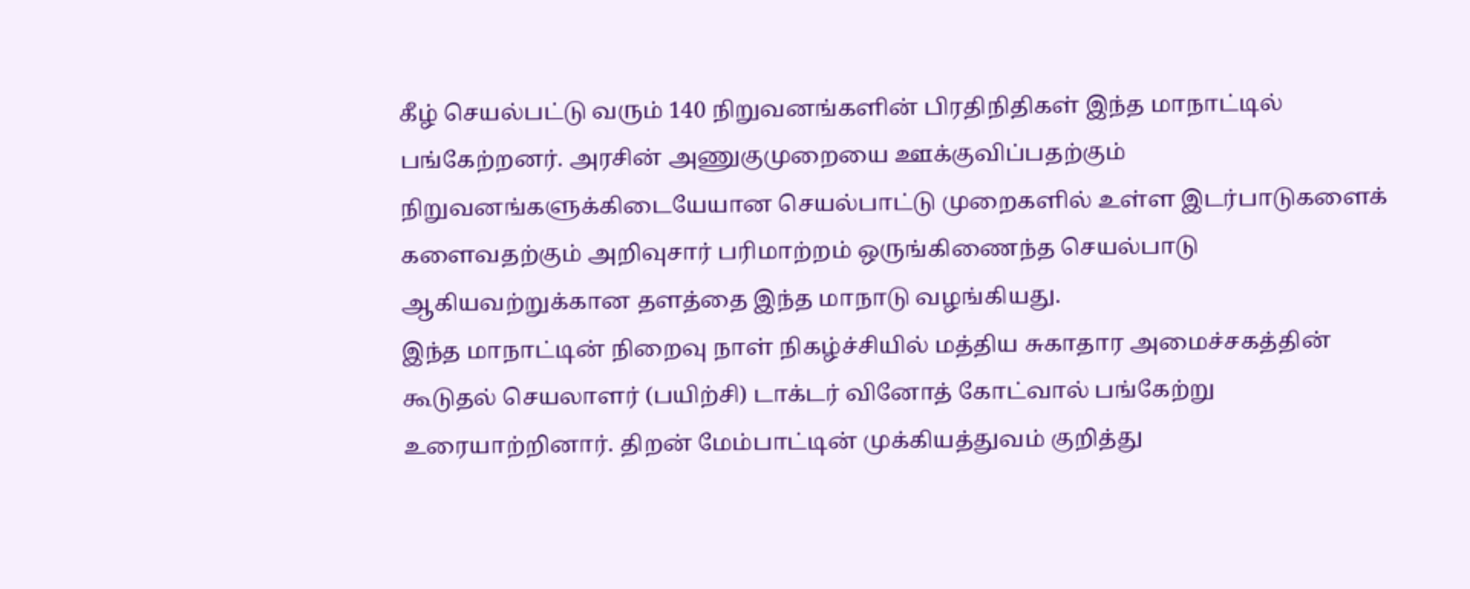கீழ் செயல்பட்டு வரும் 140 நிறுவனங்களின் பிரதிநிதிகள் இந்த மாநாட்டில் பங்கேற்றனர். அரசின் அணுகுமுறையை ஊக்குவிப்பதற்கும் நிறுவனங்களுக்கிடையேயான செயல்பாட்டு முறைகளில் உள்ள இடர்பாடுகளைக் களைவதற்கும் அறிவுசார் பரிமாற்றம் ஒருங்கிணைந்த செயல்பாடு ஆகியவற்றுக்கான தளத்தை இந்த மாநாடு வழங்கியது.
இந்த மாநாட்டின் நிறைவு நாள் நிகழ்ச்சியில் மத்திய சுகாதார அமைச்சகத்தின் கூடுதல் செயலாளர் (பயிற்சி) டாக்டர் வினோத் கோட்வால் பங்கேற்று உரையாற்றினார். திறன் மேம்பாட்டின் முக்கியத்துவம் குறித்து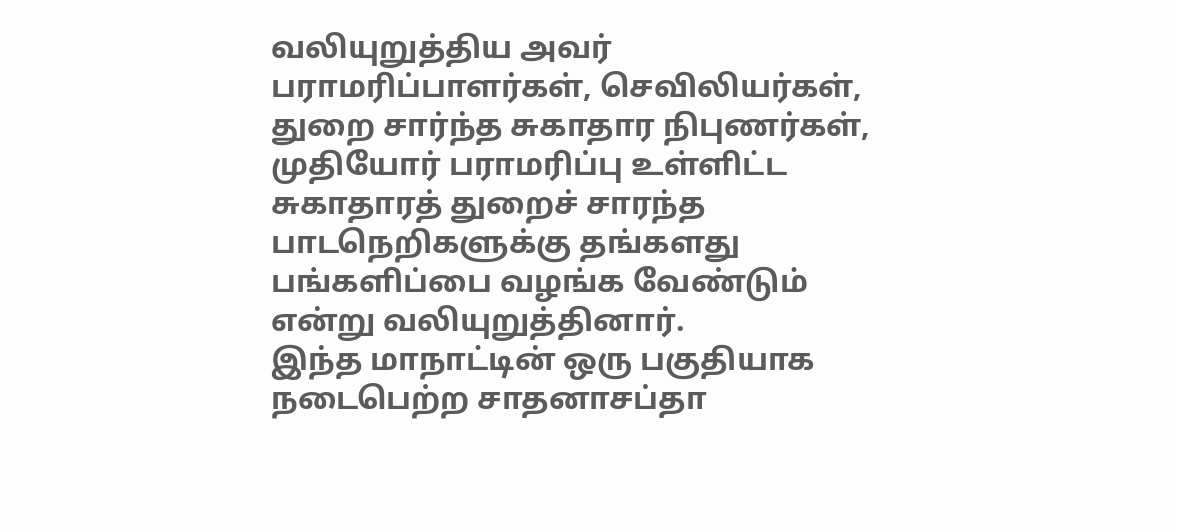வலியுறுத்திய அவர் பராமரிப்பாளர்கள், செவிலியர்கள், துறை சார்ந்த சுகாதார நிபுணர்கள், முதியோர் பராமரிப்பு உள்ளிட்ட சுகாதாரத் துறைச் சாரந்த பாடநெறிகளுக்கு தங்களது பங்களிப்பை வழங்க வேண்டும் என்று வலியுறுத்தினார்.
இந்த மாநாட்டின் ஒரு பகுதியாக நடைபெற்ற சாதனாசப்தா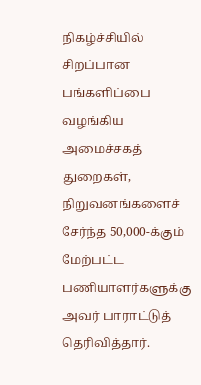நிகழ்ச்சியில் சிறப்பான பங்களிப்பை வழங்கிய அமைச்சகத் துறைகள், நிறுவனங்களைச் சேர்ந்த 50,000-க்கும் மேற்பட்ட பணியாளர்களுக்கு அவர் பாராட்டுத் தெரிவித்தார்.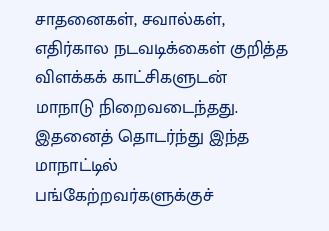சாதனைகள், சவால்கள், எதிர்கால நடவடிக்கைள் குறித்த விளக்கக் காட்சிகளுடன் மாநாடு நிறைவடைந்தது. இதனைத் தொடர்ந்து இந்த மாநாட்டில் பங்கேற்றவர்களுக்குச்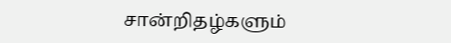சான்றிதழ்களும்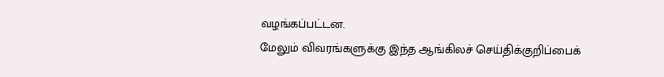வழங்கப்பட்டன.
மேலும் விவரங்களுக்கு இந்த ஆங்கிலச் செய்திக்குறிப்பைக்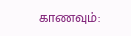காணவும்: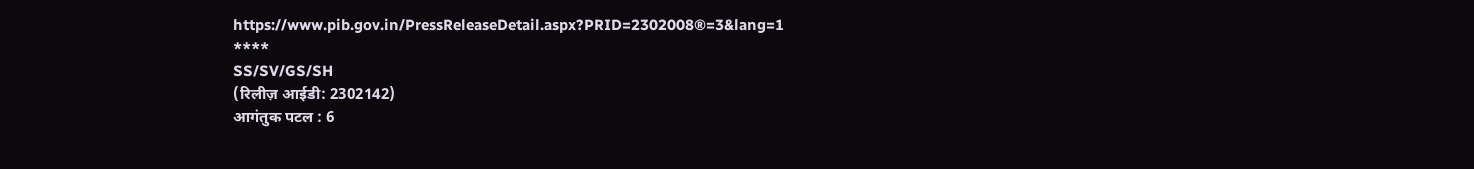https://www.pib.gov.in/PressReleaseDetail.aspx?PRID=2302008®=3&lang=1
****
SS/SV/GS/SH
(रिलीज़ आईडी: 2302142)
आगंतुक पटल : 6